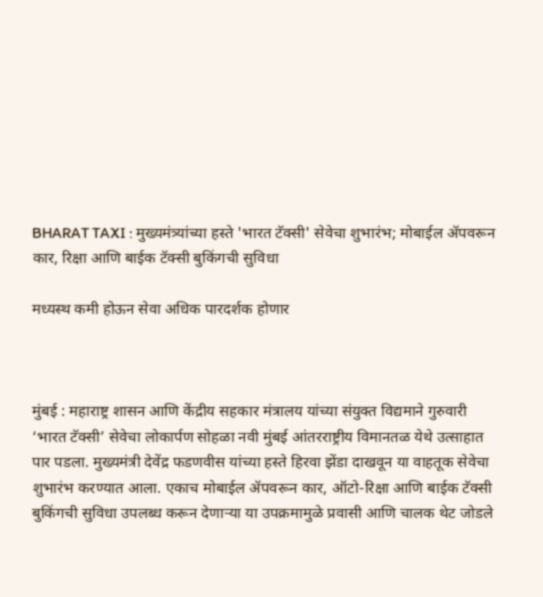BHARAT TAXI : मुख्यमंत्र्यांच्या हस्ते 'भारत टॅक्सी' सेवेचा शुभारंभ; मोबाईल ॲपवरून कार, रिक्षा आणि बाईक टॅक्सी बुकिंगची सुविधा

मध्यस्थ कमी होऊन सेवा अधिक पारदर्शक होणार



मुंबई : महाराष्ट्र शासन आणि केंद्रीय सहकार मंत्रालय यांच्या संयुक्त विद्यमाने गुरुवारी ‘भारत टॅक्सी’ सेवेचा लोकार्पण सोहळा नवी मुंबई आंतरराष्ट्रीय विमानतळ येथे उत्साहात पार पडला. मुख्यमंत्री देवेंद्र फडणवीस यांच्या हस्ते हिरवा झेंडा दाखवून या वाहतूक सेवेचा शुभारंभ करण्यात आला. एकाच मोबाईल ॲपवरून कार, ऑटो-रिक्षा आणि बाईक टॅक्सी बुकिंगची सुविधा उपलब्ध करून देणाऱ्या या उपक्रमामुळे प्रवासी आणि चालक थेट जोडले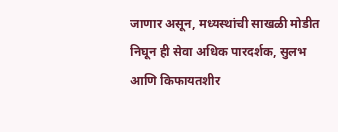जाणार असून, मध्यस्थांची साखळी मोडीत निघून ही सेवा अधिक पारदर्शक, सुलभ आणि किफायतशीर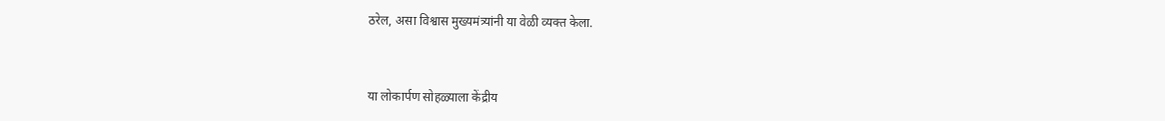ठरेल, असा विश्वास मुख्यमंत्र्यांनी या वेळी व्यक्त केला.



या लोकार्पण सोहळ्याला केंद्रीय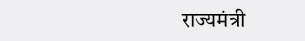राज्यमंत्री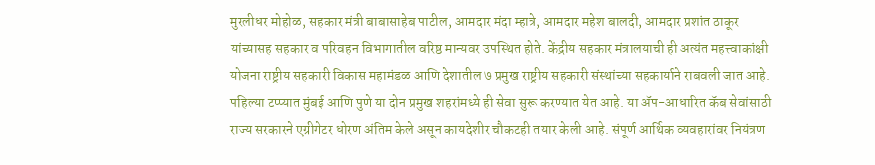मुरलीधर मोहोळ, सहकार मंत्री बाबासाहेब पाटील, आमदार मंदा म्हात्रे, आमदार महेश बालदी, आमदार प्रशांत ठाकूर यांच्यासह सहकार व परिवहन विभागातील वरिष्ठ मान्यवर उपस्थित होते. केंद्रीय सहकार मंत्रालयाची ही अत्यंत महत्त्वाकांक्षी योजना राष्ट्रीय सहकारी विकास महामंडळ आणि देशातील ७ प्रमुख राष्ट्रीय सहकारी संस्थांच्या सहकार्याने राबवली जात आहे. पहिल्या टप्प्यात मुंबई आणि पुणे या दोन प्रमुख शहरांमध्ये ही सेवा सुरू करण्यात येत आहे. या ॲप-आधारित कॅब सेवांसाठी राज्य सरकारने एग्रीगेटर धोरण अंतिम केले असून कायदेशीर चौकटही तयार केली आहे. संपूर्ण आर्थिक व्यवहारांवर नियंत्रण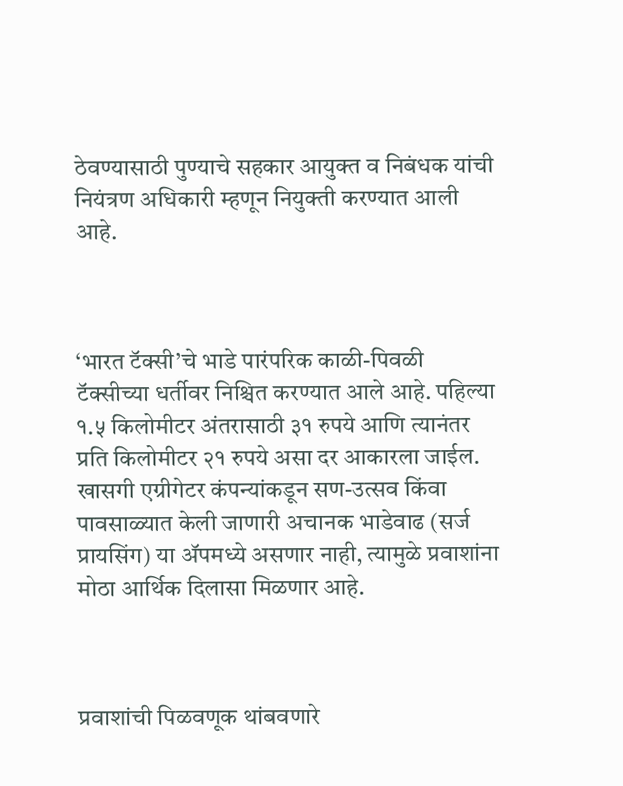ठेवण्यासाठी पुण्याचे सहकार आयुक्त व निबंधक यांची नियंत्रण अधिकारी म्हणून नियुक्ती करण्यात आली आहे.



‘भारत टॅक्सी’चे भाडे पारंपरिक काळी-पिवळी टॅक्सीच्या धर्तीवर निश्चित करण्यात आले आहे. पहिल्या १.५ किलोमीटर अंतरासाठी ३१ रुपये आणि त्यानंतर प्रति किलोमीटर २१ रुपये असा दर आकारला जाईल. खासगी एग्रीगेटर कंपन्यांकडून सण-उत्सव किंवा पावसाळ्यात केली जाणारी अचानक भाडेवाढ (सर्ज प्रायसिंग) या ॲपमध्ये असणार नाही, त्यामुळे प्रवाशांना मोठा आर्थिक दिलासा मिळणार आहे.



प्रवाशांची पिळवणूक थांबवणारे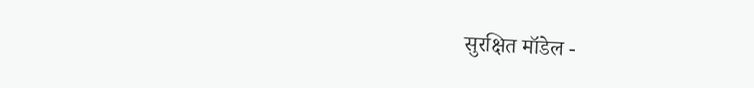सुरक्षित मॉडेल -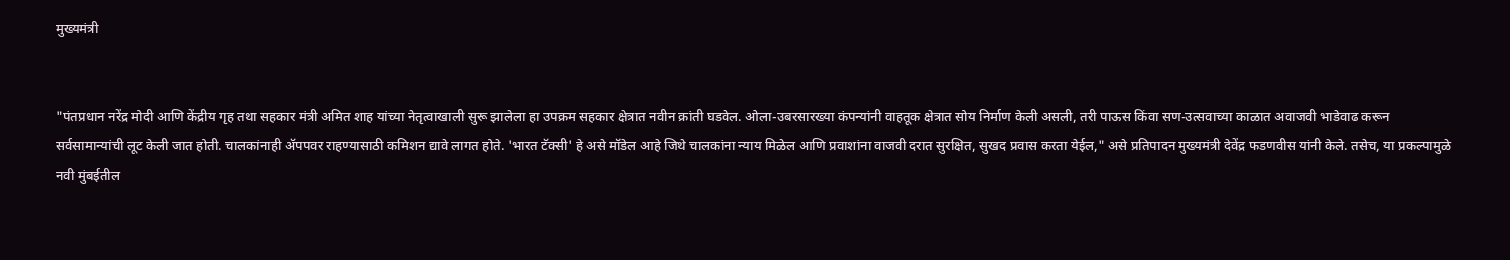मुख्यमंत्री


"पंतप्रधान नरेंद्र मोदी आणि केंद्रीय गृह तथा सहकार मंत्री अमित शाह यांच्या नेतृत्वाखाली सुरू झालेला हा उपक्रम सहकार क्षेत्रात नवीन क्रांती घडवेल. ओला-उबरसारख्या कंपन्यांनी वाहतूक क्षेत्रात सोय निर्माण केली असली, तरी पाऊस किंवा सण-उत्सवाच्या काळात अवाजवी भाडेवाढ करून सर्वसामान्यांची लूट केली जात होती. चालकांनाही ॲपपवर राहण्यासाठी कमिशन द्यावे लागत होते. 'भारत टॅक्सी' हे असे मॉडेल आहे जिथे चालकांना न्याय मिळेल आणि प्रवाशांना वाजवी दरात सुरक्षित, सुखद प्रवास करता येईल," असे प्रतिपादन मुख्यमंत्री देवेंद्र फडणवीस यांनी केले. तसेच, या प्रकल्पामुळे नवी मुंबईतील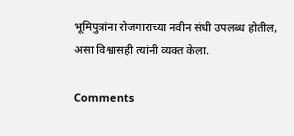भूमिपुत्रांना रोजगाराच्या नवीन संधी उपलब्ध होतील, असा विश्वासही त्यांनी व्यक्त केला.

Comments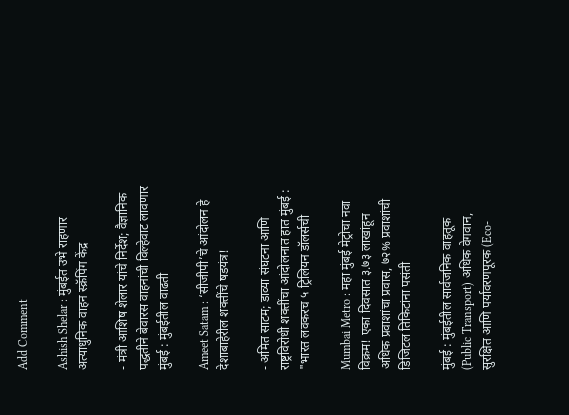Add Comment

Ashish Shelar : मुंबईत उभे राहणार अत्याधुनिक वाहन स्क्रॅपिंग केंद्र

- मंत्री आशिष शेलार यांचे निर्देश; वैज्ञानिक पद्धतीने बेवारस वाहनांची विल्हेवाट लावणार मुंबई : मुंबईतील वाढती

Ameet Satam : ‘सीजीपी’चे आंदोलन हे देशाबाहेरील शक्तींचे षडयंत्र!

- अमित साटम; डाव्या संघटना आणि राष्ट्रविरोधी शक्तींचा आंदोलनात हात मुंबई : "भारत लवकरच ५ ट्रिलियन डॉलर्सची

Mumbai Metro : महा मुंबई मेट्रोचा नवा विक्रम! एका दिवसात ३.७३ लाखांहून अधिक प्रवाशांचा प्रवास, ७२% प्रवाशांची डिजिटल तिकिटांना पसंती

मुंबई : मुंबईतील सार्वजनिक वाहतूक (Public Transport) अधिक वेगवान, सुरक्षित आणि पर्यावरणपूरक (Eco-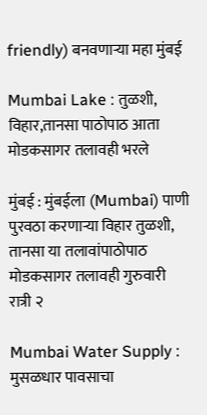friendly) बनवणाऱ्या महा मुंबई

Mumbai Lake : तुळशी, विहार,तानसा पाठोपाठ आता मोडकसागर तलावही भरले

मुंबई : मुंबईला (Mumbai) पाणी पुरवठा करणार्‍या विहार तुळशी, तानसा या तलावांपाठोपाठ मोडकसागर तलावही गुरुवारी रात्री २

Mumbai Water Supply : मुसळधार पावसाचा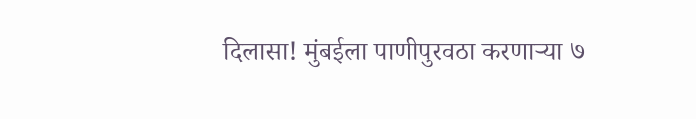दिलासा! मुंबईला पाणीपुरवठा करणाऱ्या ७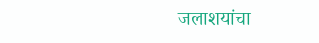जलाशयांचा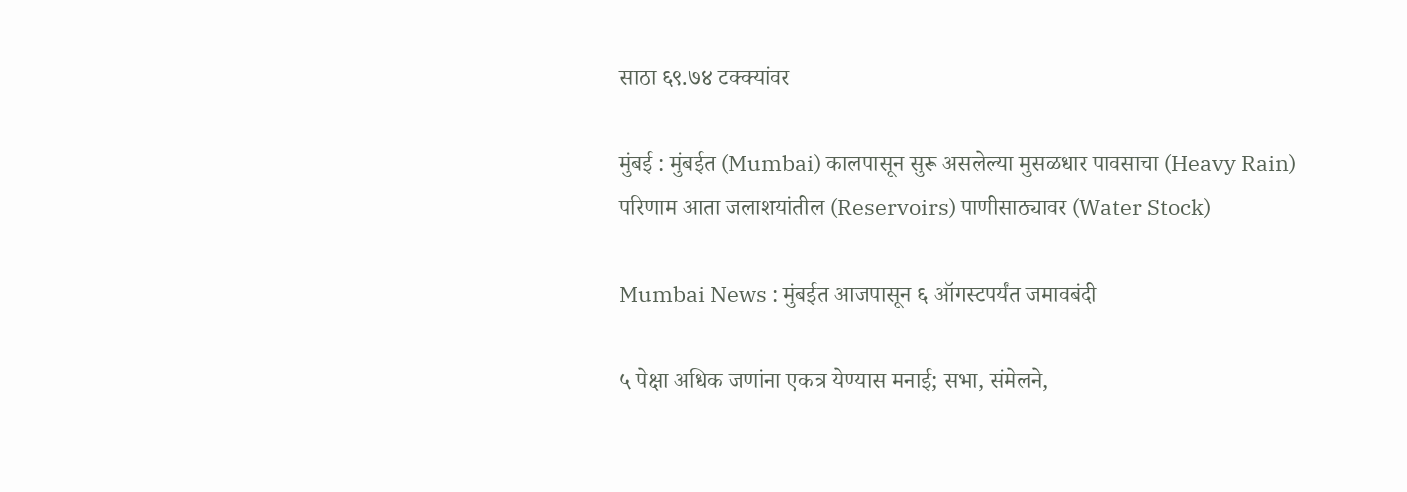साठा ६९.७४ टक्क्यांवर

मुंबई : मुंबईत (Mumbai) कालपासून सुरू असलेल्या मुसळधार पावसाचा (Heavy Rain) परिणाम आता जलाशयांतील (Reservoirs) पाणीसाठ्यावर (Water Stock)

Mumbai News : मुंबईत आजपासून ६ ऑगस्टपर्यंत जमावबंदी

५ पेक्षा अधिक जणांना एकत्र येण्यास मनाई; सभा, संमेलने,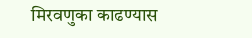मिरवणुका काढण्यास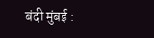बंदी मुंबई :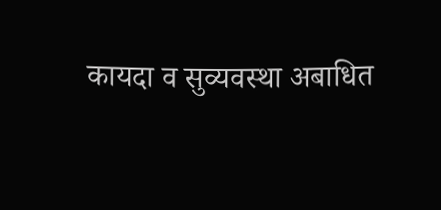कायदा व सुव्यवस्था अबाधित